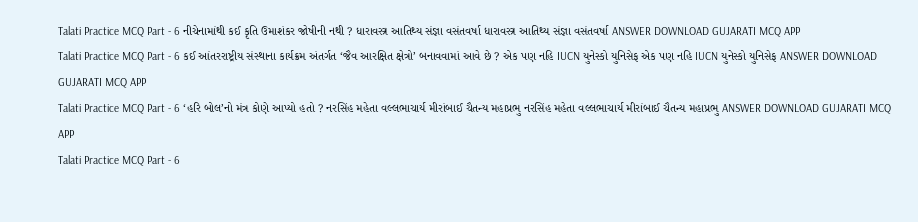Talati Practice MCQ Part - 6 નીચેનામાંથી કઈ કૃતિ ઉમાશંકર જોષીની નથી ? ધારાવસ્ત્ર આતિથ્ય સંજ્ઞા વસંતવર્ષા ધારાવસ્ત્ર આતિથ્ય સંજ્ઞા વસંતવર્ષા ANSWER DOWNLOAD GUJARATI MCQ APP
Talati Practice MCQ Part - 6 કઈ આંતરરાષ્ટ્રીય સંસ્થાના કાર્યક્રમ અંતર્ગત ‘જૈવ આરક્ષિત ક્ષેત્રો’ બનાવવામાં આવે છે ? એક પણ નહિ IUCN યુનેસ્કો યુનિસેફ એક પણ નહિ IUCN યુનેસ્કો યુનિસેફ ANSWER DOWNLOAD GUJARATI MCQ APP
Talati Practice MCQ Part - 6 ‘હરિ બોલ’નો મંત્ર કોણે આપ્યો હતો ? નરસિંહ મહેતા વલ્લભાચાર્ય મીરાંબાઈ ચૈતન્ય મહાપ્રભુ નરસિંહ મહેતા વલ્લભાચાર્ય મીરાંબાઈ ચૈતન્ય મહાપ્રભુ ANSWER DOWNLOAD GUJARATI MCQ APP
Talati Practice MCQ Part - 6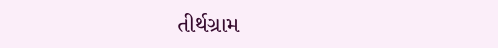તીર્થગ્રામ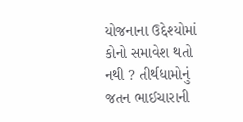યોજનાના ઉદ્દેશ્યોમાં કોનો સમાવેશ થતો નથી ? તીર્થધામોનું જતન ભાઈચારાની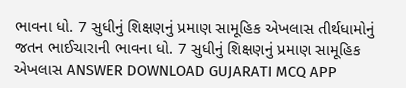ભાવના ધો. 7 સુધીનું શિક્ષણનું પ્રમાણ સામૂહિક એખલાસ તીર્થધામોનું જતન ભાઈચારાની ભાવના ધો. 7 સુધીનું શિક્ષણનું પ્રમાણ સામૂહિક એખલાસ ANSWER DOWNLOAD GUJARATI MCQ APP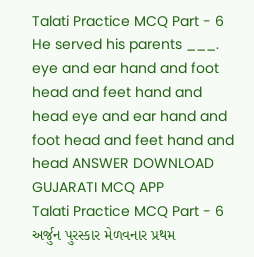Talati Practice MCQ Part - 6 He served his parents ___. eye and ear hand and foot head and feet hand and head eye and ear hand and foot head and feet hand and head ANSWER DOWNLOAD GUJARATI MCQ APP
Talati Practice MCQ Part - 6 અર્જુન પુરસ્કાર મેળવનાર પ્રથમ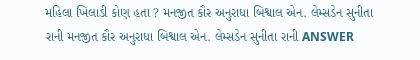મહિલા ખિલાડી કોણ હતા ? મનજીત કૌર અનુરાધા બિશ્વાલ એન. લેમ્સડેન સુનીતા રાની મનજીત કૌર અનુરાધા બિશ્વાલ એન. લેમ્સડેન સુનીતા રાની ANSWER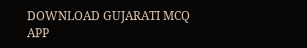DOWNLOAD GUJARATI MCQ APP